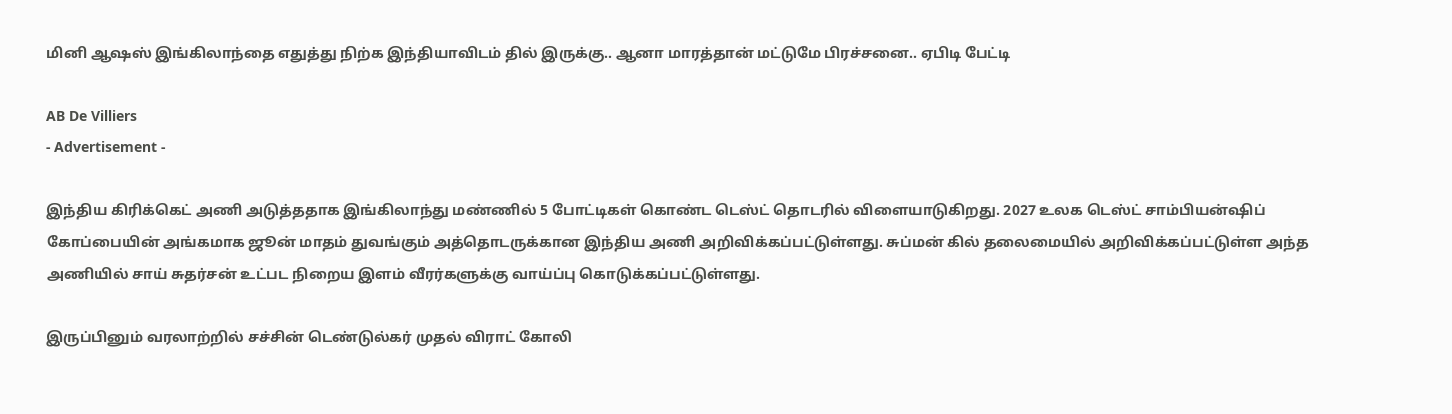மினி ஆஷஸ் இங்கிலாந்தை எதுத்து நிற்க இந்தியாவிடம் தில் இருக்கு.. ஆனா மாரத்தான் மட்டுமே பிரச்சனை.. ஏபிடி பேட்டி

AB De Villiers
- Advertisement -

இந்திய கிரிக்கெட் அணி அடுத்ததாக இங்கிலாந்து மண்ணில் 5 போட்டிகள் கொண்ட டெஸ்ட் தொடரில் விளையாடுகிறது. 2027 உலக டெஸ்ட் சாம்பியன்ஷிப் கோப்பையின் அங்கமாக ஜூன் மாதம் துவங்கும் அத்தொடருக்கான இந்திய அணி அறிவிக்கப்பட்டுள்ளது. சுப்மன் கில் தலைமையில் அறிவிக்கப்பட்டுள்ள அந்த அணியில் சாய் சுதர்சன் உட்பட நிறைய இளம் வீரர்களுக்கு வாய்ப்பு கொடுக்கப்பட்டுள்ளது.

இருப்பினும் வரலாற்றில் சச்சின் டெண்டுல்கர் முதல் விராட் கோலி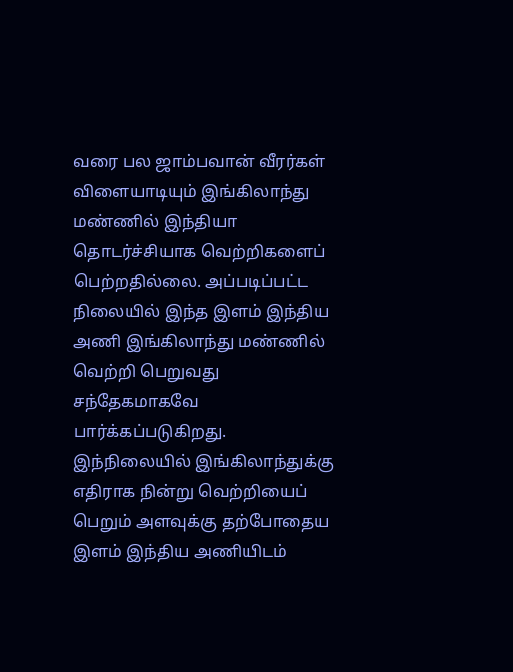வரை பல ஜாம்பவான் வீரர்கள் விளையாடியும் இங்கிலாந்து மண்ணில் இந்தியா தொடர்ச்சியாக வெற்றிகளைப் பெற்றதில்லை. அப்படிப்பட்ட நிலையில் இந்த இளம் இந்திய அணி இங்கிலாந்து மண்ணில் வெற்றி பெறுவது சந்தேகமாகவே பார்க்கப்படுகிறது. இந்நிலையில் இங்கிலாந்துக்கு எதிராக நின்று வெற்றியைப் பெறும் அளவுக்கு தற்போதைய இளம் இந்திய அணியிடம்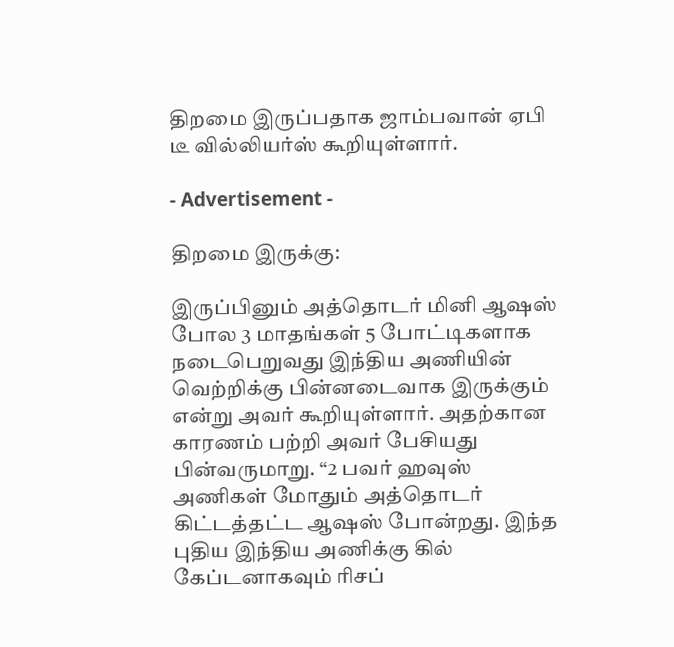திறமை இருப்பதாக ஜாம்பவான் ஏபி டீ வில்லியர்ஸ் கூறியுள்ளார்.

- Advertisement -

திறமை இருக்கு:

இருப்பினும் அத்தொடர் மினி ஆஷஸ் போல 3 மாதங்கள் 5 போட்டிகளாக நடைபெறுவது இந்திய அணியின் வெற்றிக்கு பின்னடைவாக இருக்கும் என்று அவர் கூறியுள்ளார். அதற்கான காரணம் பற்றி அவர் பேசியது பின்வருமாறு. “2 பவர் ஹவுஸ் அணிகள் மோதும் அத்தொடர் கிட்டத்தட்ட ஆஷஸ் போன்றது. இந்த புதிய இந்திய அணிக்கு கில் கேப்டனாகவும் ரிசப்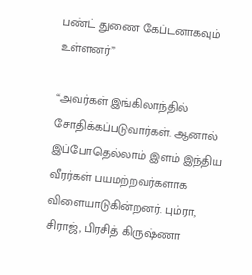பண்ட் துணை கேப்டனாகவும் உள்ளனர்”

“அவர்கள் இங்கிலாந்தில் சோதிக்கப்படுவார்கள். ஆனால் இப்போதெல்லாம் இளம் இந்திய வீரர்கள் பயமற்றவர்களாக விளையாடுகின்றனர். பும்ரா, சிராஜ், பிரசித் கிருஷ்ணா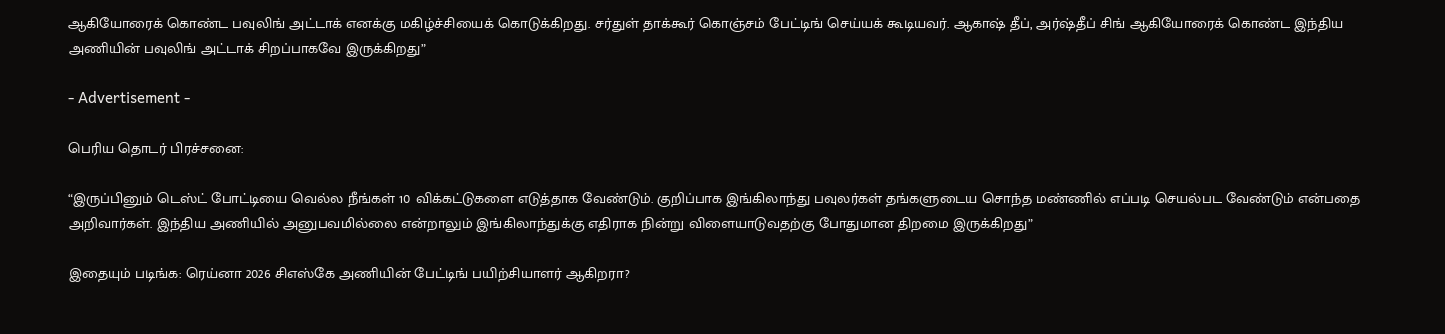ஆகியோரைக் கொண்ட பவுலிங் அட்டாக் எனக்கு மகிழ்ச்சியைக் கொடுக்கிறது. சர்துள் தாக்கூர் கொஞ்சம் பேட்டிங் செய்யக் கூடியவர். ஆகாஷ் தீப், அர்ஷ்தீப் சிங் ஆகியோரைக் கொண்ட இந்திய அணியின் பவுலிங் அட்டாக் சிறப்பாகவே இருக்கிறது”

- Advertisement -

பெரிய தொடர் பிரச்சனை:

“இருப்பினும் டெஸ்ட் போட்டியை வெல்ல நீங்கள் 10 விக்கட்டுகளை எடுத்தாக வேண்டும். குறிப்பாக இங்கிலாந்து பவுலர்கள் தங்களுடைய சொந்த மண்ணில் எப்படி செயல்பட வேண்டும் என்பதை அறிவார்கள். இந்திய அணியில் அனுபவமில்லை என்றாலும் இங்கிலாந்துக்கு எதிராக நின்று விளையாடுவதற்கு போதுமான திறமை இருக்கிறது”

இதையும் படிங்க: ரெய்னா 2026 சிஎஸ்கே அணியின் பேட்டிங் பயிற்சியாளர் ஆகிறரா?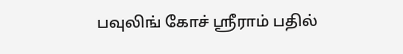பவுலிங் கோச் ஸ்ரீராம் பதில்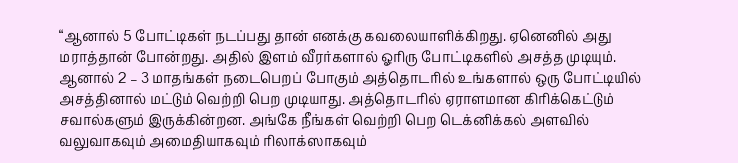“ஆனால் 5 போட்டிகள் நடப்பது தான் எனக்கு கவலையாளிக்கிறது. ஏனெனில் அது மராத்தான் போன்றது. அதில் இளம் வீரர்களால் ஓரிரு போட்டிகளில் அசத்த முடியும். ஆனால் 2 – 3 மாதங்கள் நடைபெறப் போகும் அத்தொடரில் உங்களால் ஒரு போட்டியில் அசத்தினால் மட்டும் வெற்றி பெற முடியாது. அத்தொடரில் ஏராளமான கிரிக்கெட்டும் சவால்களும் இருக்கின்றன. அங்கே நீங்கள் வெற்றி பெற டெக்னிக்கல் அளவில் வலுவாகவும் அமைதியாகவும் ரிலாக்ஸாகவும்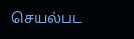செயல்பட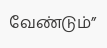வேண்டும்”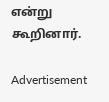என்று கூறினார்.

Advertisement